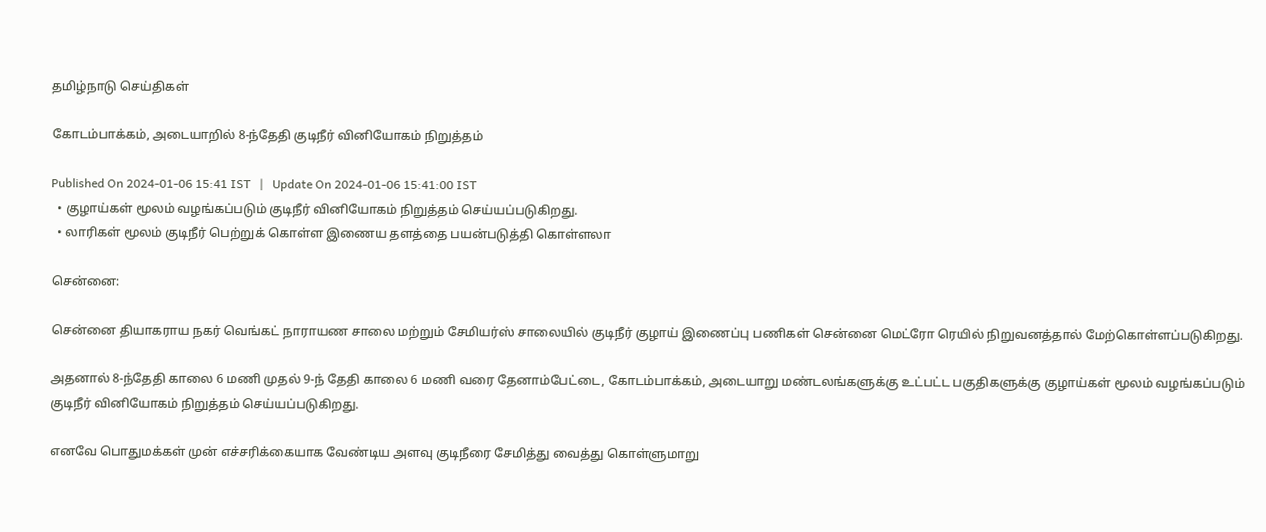தமிழ்நாடு செய்திகள்

கோடம்பாக்கம், அடையாறில் 8-ந்தேதி குடிநீர் வினியோகம் நிறுத்தம்

Published On 2024-01-06 15:41 IST   |   Update On 2024-01-06 15:41:00 IST
  • குழாய்கள் மூலம் வழங்கப்படும் குடிநீர் வினியோகம் நிறுத்தம் செய்யப்படுகிறது.
  • லாரிகள் மூலம் குடிநீர் பெற்றுக் கொள்ள இணைய தளத்தை பயன்படுத்தி கொள்ளலா

சென்னை:

சென்னை தியாகராய நகர் வெங்கட் நாராயண சாலை மற்றும் சேமியர்ஸ் சாலையில் குடிநீர் குழாய் இணைப்பு பணிகள் சென்னை மெட்ரோ ரெயில் நிறுவனத்தால் மேற்கொள்ளப்படுகிறது.

அதனால் 8-ந்தேதி காலை 6 மணி முதல் 9-ந் தேதி காலை 6 மணி வரை தேனாம்பேட்டை, கோடம்பாக்கம், அடையாறு மண்டலங்களுக்கு உட்பட்ட பகுதிகளுக்கு குழாய்கள் மூலம் வழங்கப்படும் குடிநீர் வினியோகம் நிறுத்தம் செய்யப்படுகிறது.

எனவே பொதுமக்கள் முன் எச்சரிக்கையாக வேண்டிய அளவு குடிநீரை சேமித்து வைத்து கொள்ளுமாறு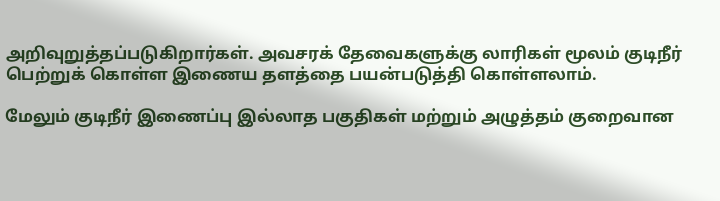அறிவுறுத்தப்படுகிறார்கள். அவசரக் தேவைகளுக்கு லாரிகள் மூலம் குடிநீர் பெற்றுக் கொள்ள இணைய தளத்தை பயன்படுத்தி கொள்ளலாம்.

மேலும் குடிநீர் இணைப்பு இல்லாத பகுதிகள் மற்றும் அழுத்தம் குறைவான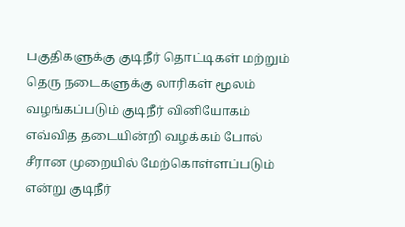பகுதிகளுக்கு குடிநீர் தொட்டிகள் மற்றும் தெரு நடைகளுக்கு லாரிகள் மூலம் வழங்கப்படும் குடிநீர் வினியோகம் எவ்வித தடையின்றி வழக்கம் போல் சீரான முறையில் மேற்கொள்ளப்படும் என்று குடிநீர்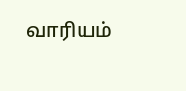வாரியம்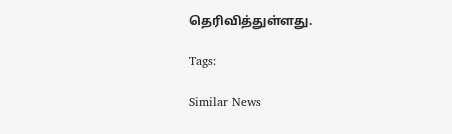தெரிவித்துள்ளது.

Tags:

Similar News